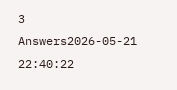3 Answers2026-05-21 22:40:22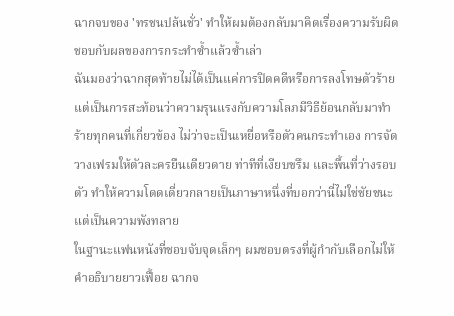ฉากจบของ 'ทรชนปล้นชั่ว' ทำให้ผมต้องกลับมาคิดเรื่องความรับผิดชอบกับผลของการกระทำซ้ำแล้วซ้ำเล่า
ฉันมองว่าฉากสุดท้ายไม่ได้เป็นแค่การปิดคดีหรือการลงโทษตัวร้าย แต่เป็นการสะท้อนว่าความรุนแรงกับความโลภมีวิธีย้อนกลับมาทำร้ายทุกคนที่เกี่ยวข้อง ไม่ว่าจะเป็นเหยื่อหรือตัวคนกระทำเอง การจัดวางเฟรมให้ตัวละครยืนเดียวดาย ท่าทีที่เงียบขรึม และพื้นที่ว่างรอบตัว ทำให้ความโดดเดี่ยวกลายเป็นภาษาหนึ่งที่บอกว่านี่ไม่ใช่ชัยชนะ แต่เป็นความพังทลาย
ในฐานะแฟนหนังที่ชอบจับจุดเล็กๆ ผมชอบตรงที่ผู้กำกับเลือกไม่ให้คำอธิบายยาวเฟื้อย ฉากจ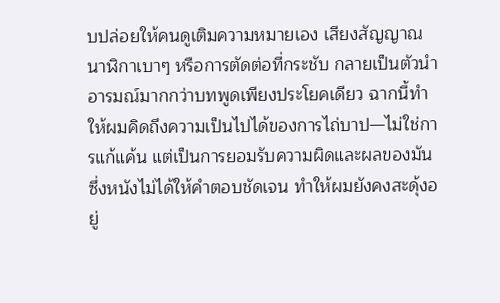บปล่อยให้คนดูเติมความหมายเอง เสียงสัญญาณนาฬิกาเบาๆ หรือการตัดต่อที่กระชับ กลายเป็นตัวนำอารมณ์มากกว่าบทพูดเพียงประโยคเดียว ฉากนี้ทำให้ผมคิดถึงความเป็นไปได้ของการไถ่บาป—ไม่ใช่การแก้แค้น แต่เป็นการยอมรับความผิดและผลของมัน ซึ่งหนังไม่ได้ให้คำตอบชัดเจน ทำให้ผมยังคงสะดุ้งอยู่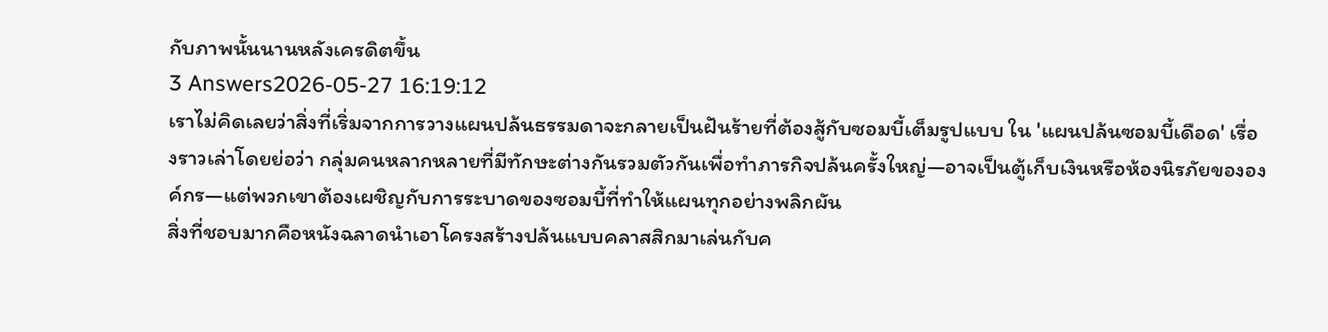กับภาพนั้นนานหลังเครดิตขึ้น
3 Answers2026-05-27 16:19:12
เราไม่คิดเลยว่าสิ่งที่เริ่มจากการวางแผนปล้นธรรมดาจะกลายเป็นฝันร้ายที่ต้องสู้กับซอมบี้เต็มรูปแบบ ใน 'แผนปล้นซอมบี้เดือด' เรื่องราวเล่าโดยย่อว่า กลุ่มคนหลากหลายที่มีทักษะต่างกันรวมตัวกันเพื่อทำภารกิจปล้นครั้งใหญ่—อาจเป็นตู้เก็บเงินหรือห้องนิรภัยขององค์กร—แต่พวกเขาต้องเผชิญกับการระบาดของซอมบี้ที่ทำให้แผนทุกอย่างพลิกผัน
สิ่งที่ชอบมากคือหนังฉลาดนำเอาโครงสร้างปล้นแบบคลาสสิกมาเล่นกับค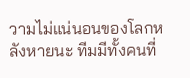วามไม่แน่นอนของโลกหลังหายนะ ทีมมีทั้งคนที่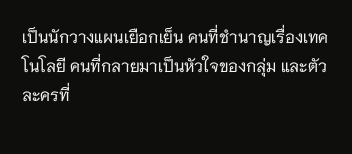เป็นนักวางแผนเยือกเย็น คนที่ชำนาญเรื่องเทคโนโลยี คนที่กลายมาเป็นหัวใจของกลุ่ม และตัวละครที่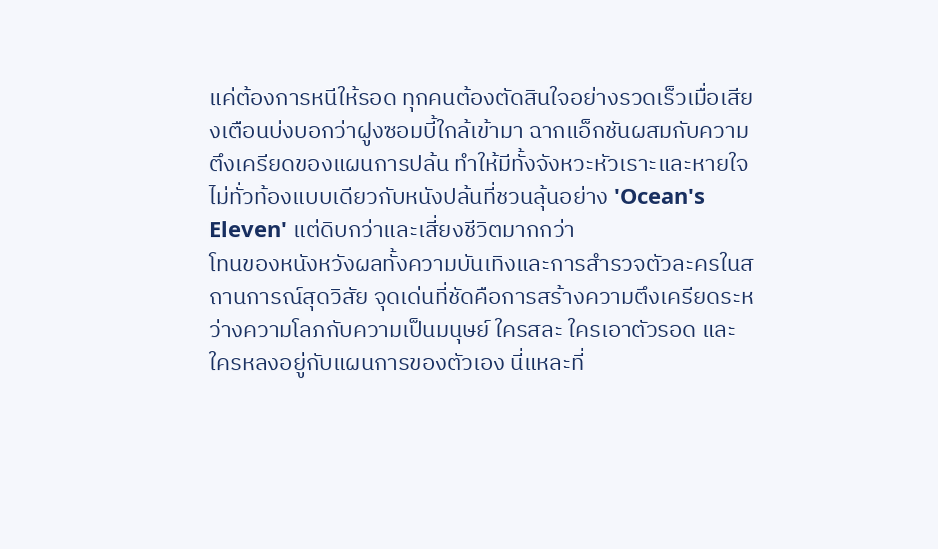แค่ต้องการหนีให้รอด ทุกคนต้องตัดสินใจอย่างรวดเร็วเมื่อเสียงเตือนบ่งบอกว่าฝูงซอมบี้ใกล้เข้ามา ฉากแอ็กชันผสมกับความตึงเครียดของแผนการปล้น ทําให้มีทั้งจังหวะหัวเราะและหายใจไม่ทั่วท้องแบบเดียวกับหนังปล้นที่ชวนลุ้นอย่าง 'Ocean's Eleven' แต่ดิบกว่าและเสี่ยงชีวิตมากกว่า
โทนของหนังหวังผลทั้งความบันเทิงและการสำรวจตัวละครในสถานการณ์สุดวิสัย จุดเด่นที่ชัดคือการสร้างความตึงเครียดระหว่างความโลภกับความเป็นมนุษย์ ใครสละ ใครเอาตัวรอด และใครหลงอยู่กับแผนการของตัวเอง นี่แหละที่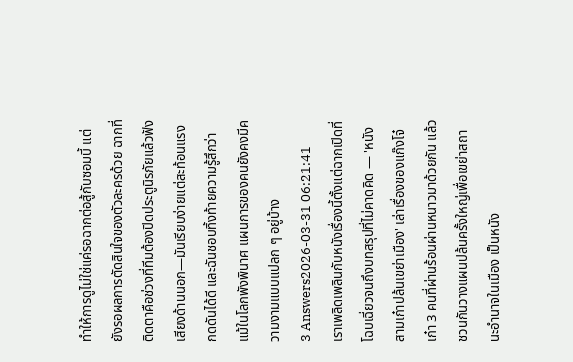ทำให้การดูไม่ใช่แค่รอฉากต่อสู้กับซอมบี้ แต่ยังรอผลการตัดสินใจของตัวละครด้วย ฉากที่ติดตาคือช่วงที่ทีมต้องปิดประตูนิรภัยแล้วฟังเสียงด้านนอก—มันเรียบง่ายแต่สะท้อนแรงกดดันได้ดี และฉันชอบทิ้งท้ายความรู้สึกว่าแม้ในโลกพังพินาศ แผนการของคนยังคงมีความงามแบบแปลก ๆ อยู่บ้าง
3 Answers2026-03-31 06:21:41
เราเพลิดเพลินกับหนังเรื่องนี้ตั้งแต่ฉากเปิดที่โฉบเฉี่ยวจนถึงบทสรุปที่ไม่คาดคิด — 'หนังสามเก๋าปล้นเขย่าเมือง' เล่าเรื่องของแก๊งโจ๋เก๋า 3 คนที่ผ่านร้อนผ่านหนาวมาด้วยกัน แล้วชวนกันวางแผนปล้นครั้งใหญ่เพื่อเขย่าสถานะอำนาจในเมือง เป็นหนัง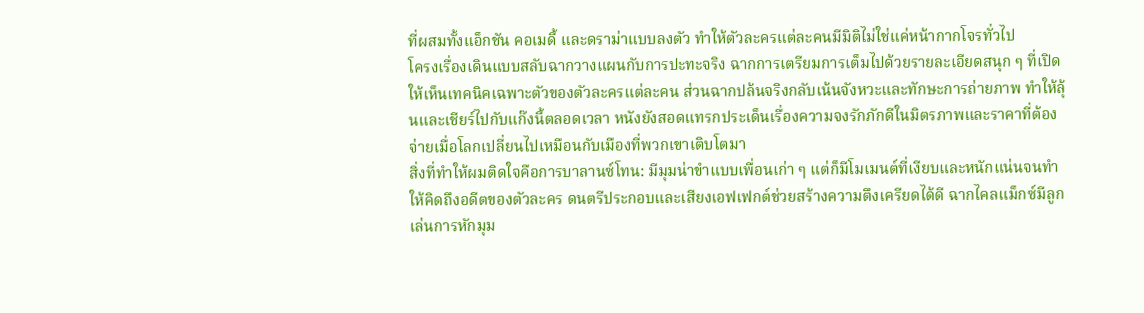ที่ผสมทั้งแอ็กชัน คอเมดี้ และดราม่าแบบลงตัว ทำให้ตัวละครแต่ละคนมีมิติไม่ใช่แค่หน้ากากโจรทั่วไป
โครงเรื่องเดินแบบสลับฉากวางแผนกับการปะทะจริง ฉากการเตรียมการเต็มไปด้วยรายละเอียดสนุก ๆ ที่เปิดให้เห็นเทคนิคเฉพาะตัวของตัวละครแต่ละคน ส่วนฉากปล้นจริงกลับเน้นจังหวะและทักษะการถ่ายภาพ ทำให้ลุ้นและเชียร์ไปกับแก๊งนี้ตลอดเวลา หนังยังสอดแทรกประเด็นเรื่องความจงรักภักดีในมิตรภาพและราคาที่ต้องจ่ายเมื่อโลกเปลี่ยนไปเหมือนกับเมืองที่พวกเขาเติบโตมา
สิ่งที่ทำให้ผมติดใจคือการบาลานซ์โทน: มีมุมน่าขำแบบเพื่อนเก่า ๆ แต่ก็มีโมเมนต์ที่เงียบและหนักแน่นจนทำให้คิดถึงอดีตของตัวละคร ดนตรีประกอบและเสียงเอฟเฟกต์ช่วยสร้างความตึงเครียดได้ดี ฉากไคลแม็กซ์มีลูกเล่นการหักมุม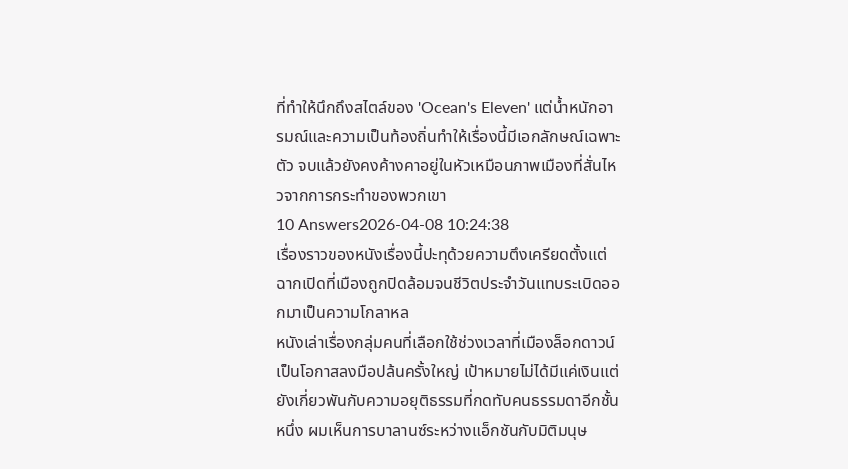ที่ทำให้นึกถึงสไตล์ของ 'Ocean's Eleven' แต่น้ำหนักอารมณ์และความเป็นท้องถิ่นทำให้เรื่องนี้มีเอกลักษณ์เฉพาะตัว จบแล้วยังคงค้างคาอยู่ในหัวเหมือนภาพเมืองที่สั่นไหวจากการกระทำของพวกเขา
10 Answers2026-04-08 10:24:38
เรื่องราวของหนังเรื่องนี้ปะทุด้วยความตึงเครียดตั้งแต่ฉากเปิดที่เมืองถูกปิดล้อมจนชีวิตประจำวันแทบระเบิดออกมาเป็นความโกลาหล
หนังเล่าเรื่องกลุ่มคนที่เลือกใช้ช่วงเวลาที่เมืองล็อกดาวน์เป็นโอกาสลงมือปล้นครั้งใหญ่ เป้าหมายไม่ได้มีแค่เงินแต่ยังเกี่ยวพันกับความอยุติธรรมที่กดทับคนธรรมดาอีกชั้นหนึ่ง ผมเห็นการบาลานซ์ระหว่างแอ็กชันกับมิติมนุษ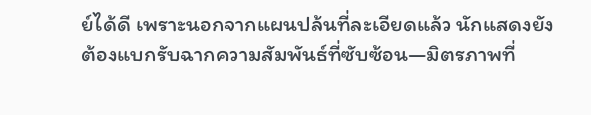ย์ได้ดี เพราะนอกจากแผนปล้นที่ละเอียดแล้ว นักแสดงยังต้องแบกรับฉากความสัมพันธ์ที่ซับซ้อน—มิตรภาพที่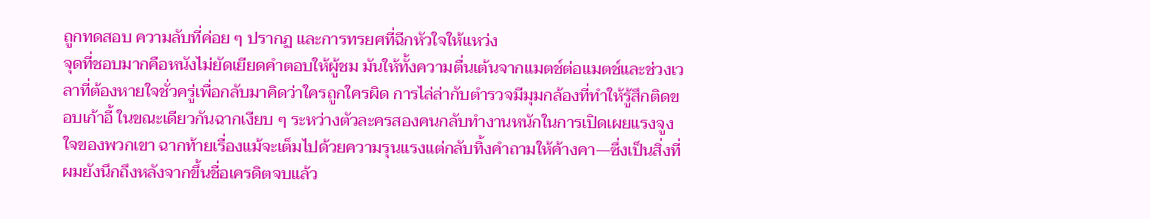ถูกทดสอบ ความลับที่ค่อย ๆ ปรากฏ และการทรยศที่ฉีกหัวใจให้แหว่ง
จุดที่ชอบมากคือหนังไม่ยัดเยียดคำตอบให้ผู้ชม มันให้ทั้งความตื่นเต้นจากแมตช์ต่อแมตช์และช่วงเวลาที่ต้องหายใจชั่วครู่เพื่อกลับมาคิดว่าใครถูกใครผิด การไล่ล่ากับตำรวจมีมุมกล้องที่ทำให้รู้สึกติดขอบเก้าอี้ ในขณะเดียวกันฉากเงียบ ๆ ระหว่างตัวละครสองคนกลับทำงานหนักในการเปิดเผยแรงจูงใจของพวกเขา ฉากท้ายเรื่องแม้จะเต็มไปด้วยความรุนแรงแต่กลับทิ้งคำถามให้ค้างคา—ซึ่งเป็นสิ่งที่ผมยังนึกถึงหลังจากขึ้นชื่อเครดิตจบแล้ว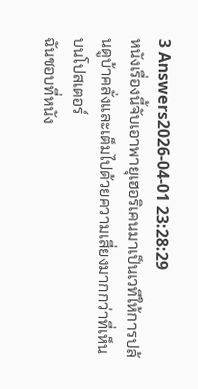3 Answers2026-04-01 23:28:29
หนังเรื่องนี้จับเอาพายุเฮอริเคนมาเป็นเวทีให้การปล้นดูบ้าคลั่งและเต็มไปด้วยความเสี่ยงมากกว่าที่เห็นบนโปสเตอร์
ฉันชอบที่หนัง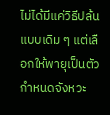ไม่ได้มีแค่วิธีปล้นแบบเดิม ๆ แต่เลือกให้พายุเป็นตัวกำหนดจังหวะ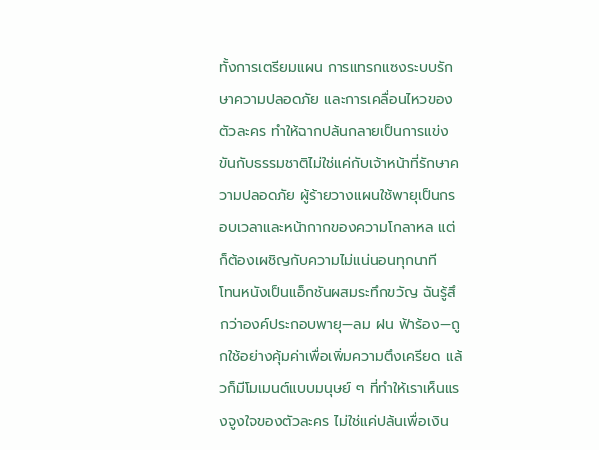ทั้งการเตรียมแผน การแทรกแซงระบบรักษาความปลอดภัย และการเคลื่อนไหวของตัวละคร ทำให้ฉากปล้นกลายเป็นการแข่งขันกับธรรมชาติไม่ใช่แค่กับเจ้าหน้าที่รักษาความปลอดภัย ผู้ร้ายวางแผนใช้พายุเป็นกรอบเวลาและหน้ากากของความโกลาหล แต่ก็ต้องเผชิญกับความไม่แน่นอนทุกนาที
โทนหนังเป็นแอ็กชันผสมระทึกขวัญ ฉันรู้สึกว่าองค์ประกอบพายุ—ลม ฝน ฟ้าร้อง—ถูกใช้อย่างคุ้มค่าเพื่อเพิ่มความตึงเครียด แล้วก็มีโมเมนต์แบบมนุษย์ ๆ ที่ทำให้เราเห็นแรงจูงใจของตัวละคร ไม่ใช่แค่ปล้นเพื่อเงิน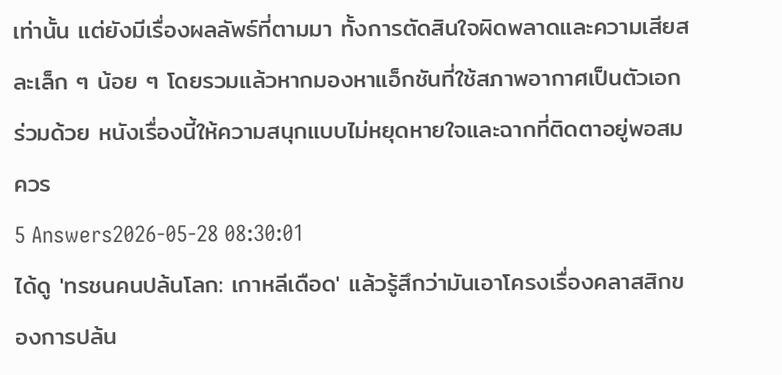เท่านั้น แต่ยังมีเรื่องผลลัพธ์ที่ตามมา ทั้งการตัดสินใจผิดพลาดและความเสียสละเล็ก ๆ น้อย ๆ โดยรวมแล้วหากมองหาแอ็กชันที่ใช้สภาพอากาศเป็นตัวเอกร่วมด้วย หนังเรื่องนี้ให้ความสนุกแบบไม่หยุดหายใจและฉากที่ติดตาอยู่พอสมควร
5 Answers2026-05-28 08:30:01
ได้ดู 'ทรชนคนปล้นโลก: เกาหลีเดือด' แล้วรู้สึกว่ามันเอาโครงเรื่องคลาสสิกของการปล้น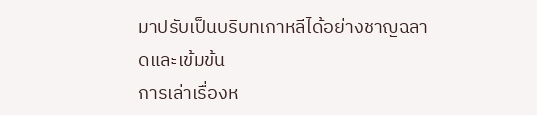มาปรับเป็นบริบทเกาหลีได้อย่างชาญฉลาดและเข้มข้น
การเล่าเรื่องห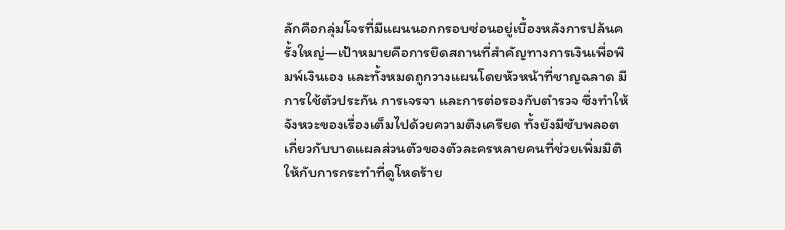ลักคือกลุ่มโจรที่มีแผนนอกกรอบซ่อนอยู่เบื้องหลังการปล้นครั้งใหญ่—เป้าหมายคือการยึดสถานที่สำคัญทางการเงินเพื่อพิมพ์เงินเอง และทั้งหมดถูกวางแผนโดยหัวหน้าที่ชาญฉลาด มีการใช้ตัวประกัน การเจรจา และการต่อรองกับตำรวจ ซึ่งทำให้จังหวะของเรื่องเต็มไปด้วยความตึงเครียด ทั้งยังมีซับพลอตเกี่ยวกับบาดแผลส่วนตัวของตัวละครหลายคนที่ช่วยเพิ่มมิติให้กับการกระทำที่ดูโหดร้าย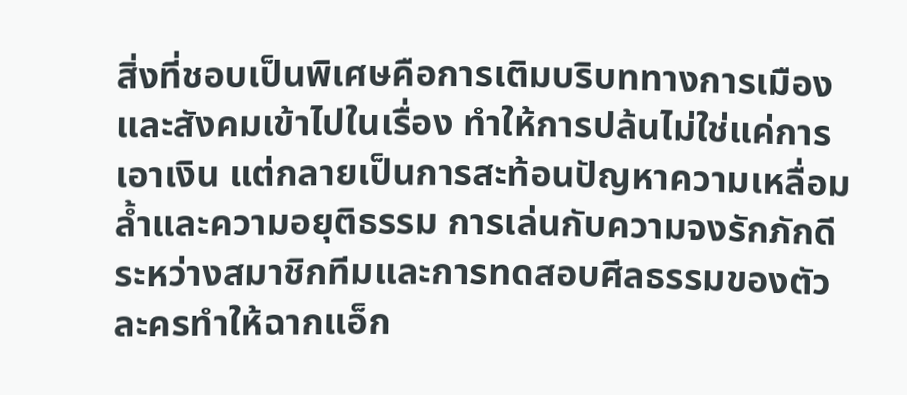สิ่งที่ชอบเป็นพิเศษคือการเติมบริบททางการเมืองและสังคมเข้าไปในเรื่อง ทำให้การปล้นไม่ใช่แค่การเอาเงิน แต่กลายเป็นการสะท้อนปัญหาความเหลื่อมล้ำและความอยุติธรรม การเล่นกับความจงรักภักดีระหว่างสมาชิกทีมและการทดสอบศีลธรรมของตัวละครทำให้ฉากแอ็ก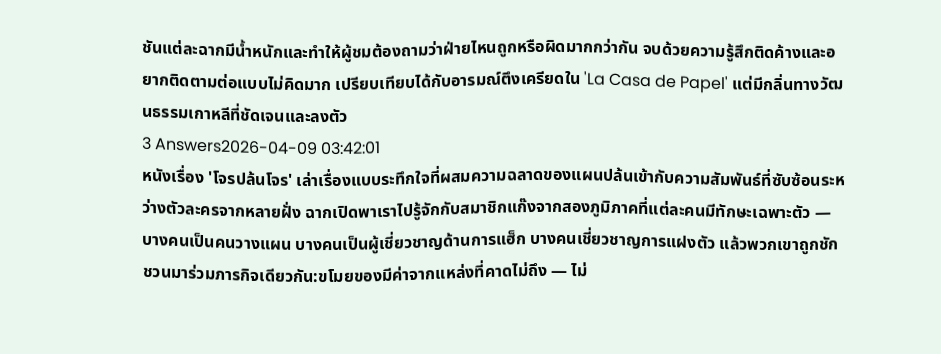ชันแต่ละฉากมีน้ำหนักและทำให้ผู้ชมต้องถามว่าฝ่ายไหนถูกหรือผิดมากกว่ากัน จบด้วยความรู้สึกติดค้างและอยากติดตามต่อแบบไม่คิดมาก เปรียบเทียบได้กับอารมณ์ตึงเครียดใน 'La Casa de Papel' แต่มีกลิ่นทางวัฒนธรรมเกาหลีที่ชัดเจนและลงตัว
3 Answers2026-04-09 03:42:01
หนังเรื่อง 'โจรปล้นโจร' เล่าเรื่องแบบระทึกใจที่ผสมความฉลาดของแผนปล้นเข้ากับความสัมพันธ์ที่ซับซ้อนระหว่างตัวละครจากหลายฝั่ง ฉากเปิดพาเราไปรู้จักกับสมาชิกแก๊งจากสองภูมิภาคที่แต่ละคนมีทักษะเฉพาะตัว — บางคนเป็นคนวางแผน บางคนเป็นผู้เชี่ยวชาญด้านการแฮ็ก บางคนเชี่ยวชาญการแฝงตัว แล้วพวกเขาถูกชักชวนมาร่วมภารกิจเดียวกัน:ขโมยของมีค่าจากแหล่งที่คาดไม่ถึง — ไม่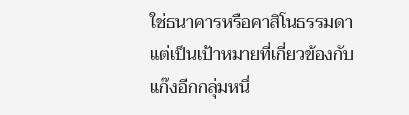ใช่ธนาคารหรือคาสิโนธรรมดา แต่เป็นเป้าหมายที่เกี่ยวข้องกับแก๊งอีกกลุ่มหนึ่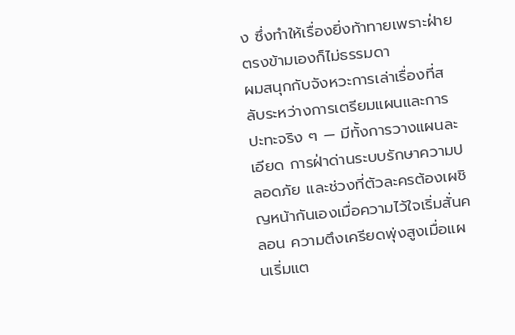ง ซึ่งทำให้เรื่องยิ่งท้าทายเพราะฝ่ายตรงข้ามเองก็ไม่ธรรมดา
ผมสนุกกับจังหวะการเล่าเรื่องที่สลับระหว่างการเตรียมแผนและการปะทะจริง ๆ — มีทั้งการวางแผนละเอียด การฝ่าด่านระบบรักษาความปลอดภัย และช่วงที่ตัวละครต้องเผชิญหน้ากันเองเมื่อความไว้ใจเริ่มสั่นคลอน ความตึงเครียดพุ่งสูงเมื่อแผนเริ่มแต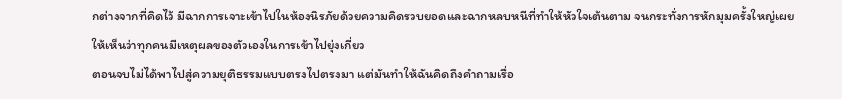กต่างจากที่คิดไว้ มีฉากการเจาะเข้าไปในห้องนิรภัยด้วยความคิดรวบยอดและฉากหลบหนีที่ทำให้หัวใจเต้นตาม จนกระทั่งการหักมุมครั้งใหญ่เผยให้เห็นว่าทุกคนมีเหตุผลของตัวเองในการเข้าไปยุ่งเกี่ยว
ตอนจบไม่ได้พาไปสู่ความยุติธรรมแบบตรงไปตรงมา แต่มันทำให้ฉันคิดถึงคำถามเรื่อ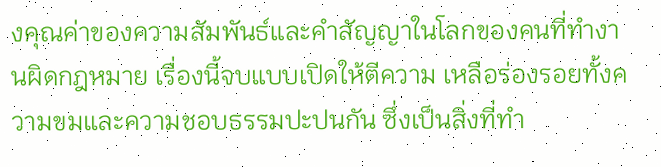งคุณค่าของความสัมพันธ์และคำสัญญาในโลกของคนที่ทำงานผิดกฎหมาย เรื่องนี้จบแบบเปิดให้ตีความ เหลือร่องรอยทั้งความขมและความชอบธรรมปะปนกัน ซึ่งเป็นสิ่งที่ทำ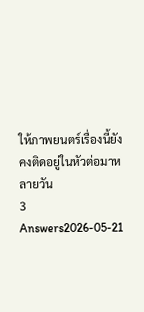ให้ภาพยนตร์เรื่องนี้ยังคงติดอยู่ในหัวต่อมาหลายวัน
3 Answers2026-05-21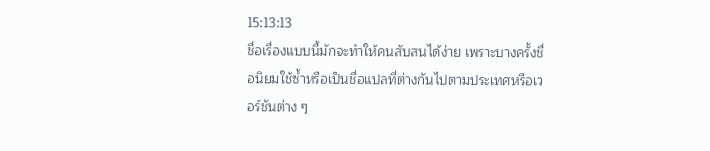15:13:13
ชื่อเรื่องแบบนี้มักจะทำให้คนสับสนได้ง่าย เพราะบางครั้งชื่อนิยมใช้ซ้ำหรือเป็นชื่อแปลที่ต่างกันไปตามประเทศหรือเวอร์ชันต่าง ๆ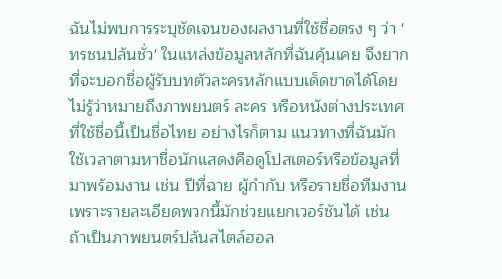ฉันไม่พบการระบุชัดเจนของผลงานที่ใช้ชื่อตรง ๆ ว่า 'ทรชนปล้นชั่ว' ในแหล่งข้อมูลหลักที่ฉันคุ้นเคย จึงยากที่จะบอกชื่อผู้รับบทตัวละครหลักแบบเด็ดขาดได้โดยไม่รู้ว่าหมายถึงภาพยนตร์ ละคร หรือหนังต่างประเทศที่ใช้ชื่อนี้เป็นชื่อไทย อย่างไรก็ตาม แนวทางที่ฉันมักใช้เวลาตามหาชื่อนักแสดงคือดูโปสเตอร์หรือข้อมูลที่มาพร้อมงาน เช่น ปีที่ฉาย ผู้กำกับ หรือรายชื่อทีมงาน เพราะรายละเอียดพวกนี้มักช่วยแยกเวอร์ชันได้ เช่น ถ้าเป็นภาพยนตร์ปล้นสไตล์ฮอล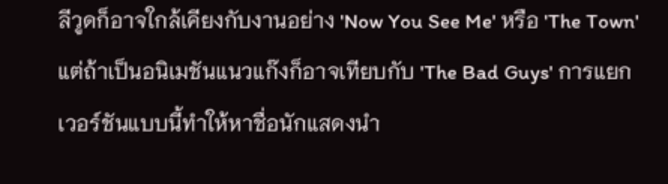ลีวูดก็อาจใกล้เคียงกับงานอย่าง 'Now You See Me' หรือ 'The Town' แต่ถ้าเป็นอนิเมชันแนวแก๊งก็อาจเทียบกับ 'The Bad Guys' การแยกเวอร์ชันแบบนี้ทำให้หาชื่อนักแสดงนำ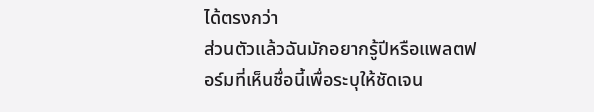ได้ตรงกว่า
ส่วนตัวแล้วฉันมักอยากรู้ปีหรือแพลตฟอร์มที่เห็นชื่อนี้เพื่อระบุให้ชัดเจน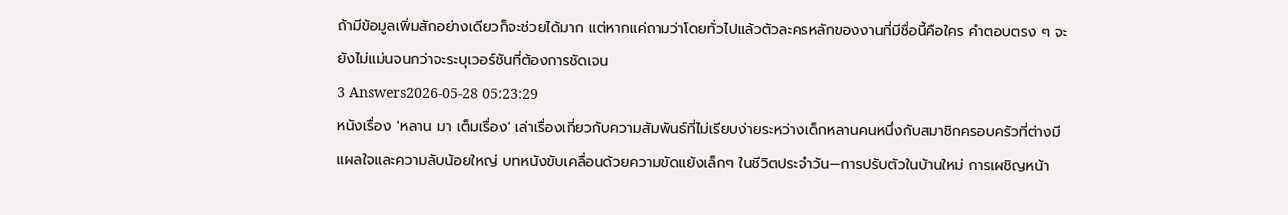ถ้ามีข้อมูลเพิ่มสักอย่างเดียวก็จะช่วยได้มาก แต่หากแค่ถามว่าโดยทั่วไปแล้วตัวละครหลักของงานที่มีชื่อนี้คือใคร คำตอบตรง ๆ จะยังไม่แม่นจนกว่าจะระบุเวอร์ชันที่ต้องการชัดเจน
3 Answers2026-05-28 05:23:29
หนังเรื่อง 'หลาน มา เต็มเรื่อง' เล่าเรื่องเกี่ยวกับความสัมพันธ์ที่ไม่เรียบง่ายระหว่างเด็กหลานคนหนึ่งกับสมาชิกครอบครัวที่ต่างมีแผลใจและความลับน้อยใหญ่ บทหนังขับเคลื่อนด้วยความขัดแย้งเล็กๆ ในชีวิตประจำวัน—การปรับตัวในบ้านใหม่ การเผชิญหน้า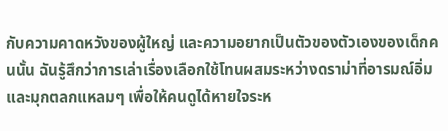กับความคาดหวังของผู้ใหญ่ และความอยากเป็นตัวของตัวเองของเด็กคนนั้น ฉันรู้สึกว่าการเล่าเรื่องเลือกใช้โทนผสมระหว่างดราม่าที่อารมณ์อิ่มและมุกตลกแหลมๆ เพื่อให้คนดูได้หายใจระห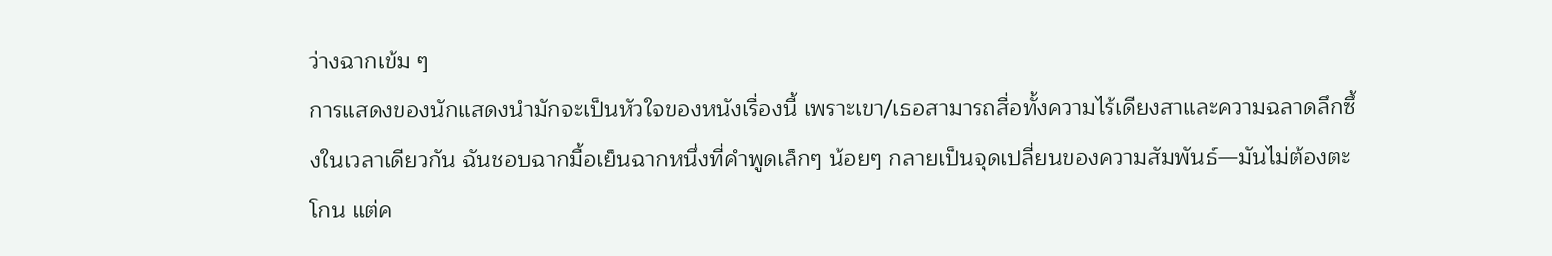ว่างฉากเข้ม ๆ
การแสดงของนักแสดงนำมักจะเป็นหัวใจของหนังเรื่องนี้ เพราะเขา/เธอสามารถสื่อทั้งความไร้เดียงสาและความฉลาดลึกซึ้งในเวลาเดียวกัน ฉันชอบฉากมื้อเย็นฉากหนึ่งที่คำพูดเล็กๆ น้อยๆ กลายเป็นจุดเปลี่ยนของความสัมพันธ์—มันไม่ต้องตะโกน แต่ค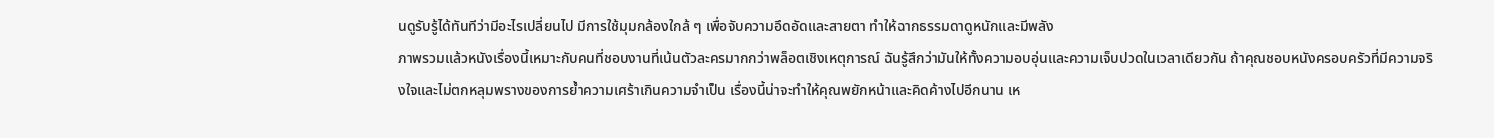นดูรับรู้ได้ทันทีว่ามีอะไรเปลี่ยนไป มีการใช้มุมกล้องใกล้ ๆ เพื่อจับความอึดอัดและสายตา ทำให้ฉากธรรมดาดูหนักและมีพลัง
ภาพรวมแล้วหนังเรื่องนี้เหมาะกับคนที่ชอบงานที่เน้นตัวละครมากกว่าพล็อตเชิงเหตุการณ์ ฉันรู้สึกว่ามันให้ทั้งความอบอุ่นและความเจ็บปวดในเวลาเดียวกัน ถ้าคุณชอบหนังครอบครัวที่มีความจริงใจและไม่ตกหลุมพรางของการย้ำความเศร้าเกินความจำเป็น เรื่องนี้น่าจะทำให้คุณพยักหน้าและคิดค้างไปอีกนาน เห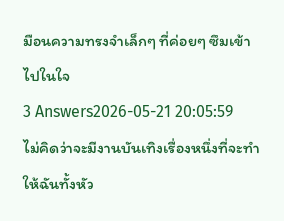มือนความทรงจำเล็กๆ ที่ค่อยๆ ซึมเข้าไปในใจ
3 Answers2026-05-21 20:05:59
ไม่คิดว่าจะมีงานบันเทิงเรื่องหนึ่งที่จะทำให้ฉันทั้งหัว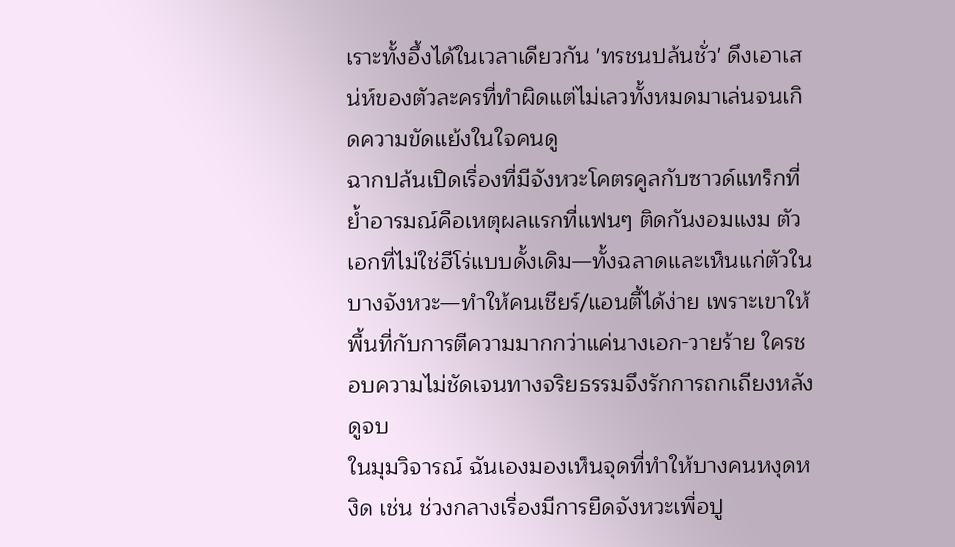เราะทั้งอึ้งได้ในเวลาเดียวกัน 'ทรชนปล้นชั่ว' ดึงเอาเสน่ห์ของตัวละครที่ทำผิดแต่ไม่เลวทั้งหมดมาเล่นจนเกิดความขัดแย้งในใจคนดู
ฉากปล้นเปิดเรื่องที่มีจังหวะโคตรคูลกับซาวด์แทร็กที่ย้ำอารมณ์คือเหตุผลแรกที่แฟนๆ ติดกันงอมแงม ตัวเอกที่ไม่ใช่ฮีโร่แบบดั้งเดิม—ทั้งฉลาดและเห็นแก่ตัวในบางจังหวะ—ทำให้คนเชียร์/แอนตี้ได้ง่าย เพราะเขาให้พื้นที่กับการตีความมากกว่าแค่นางเอก-วายร้าย ใครชอบความไม่ชัดเจนทางจริยธรรมจึงรักการถกเถียงหลังดูจบ
ในมุมวิจารณ์ ฉันเองมองเห็นจุดที่ทำให้บางคนหงุดหงิด เช่น ช่วงกลางเรื่องมีการยืดจังหวะเพื่อปู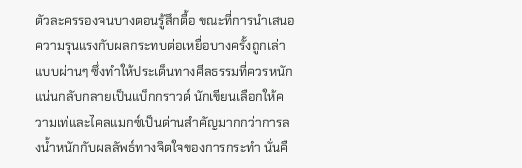ตัวละครรองจนบางตอนรู้สึกตื้อ ขณะที่การนำเสนอความรุนแรงกับผลกระทบต่อเหยื่อบางครั้งถูกเล่าแบบผ่านๆ ซึ่งทำให้ประเด็นทางศีลธรรมที่ควรหนักแน่นกลับกลายเป็นแบ็กกราวด์ นักเขียนเลือกให้ความเท่และไคลแมกซ์เป็นด่านสำคัญมากกว่าการลงน้ำหนักกับผลลัพธ์ทางจิตใจของการกระทำ นั่นคื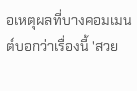อเหตุผลที่บางคอมเมนต์บอกว่าเรื่องนี้ 'สวย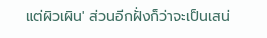แต่ผิวเผิน' ส่วนอีกฝั่งก็ว่าจะเป็นเสน่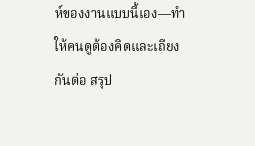ห์ของงานแบบนี้เอง—ทำให้คนดูต้องคิดและเถียงกันต่อ สรุป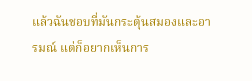แล้วฉันชอบที่มันกระตุ้นสมองและอารมณ์ แต่ก็อยากเห็นการ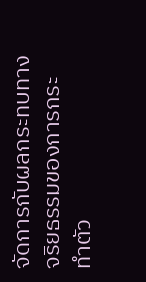จัดการกับผลกระทบทางจริยธรรมของการกระทำตัว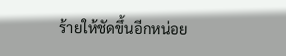ร้ายให้ชัดขึ้นอีกหน่อย